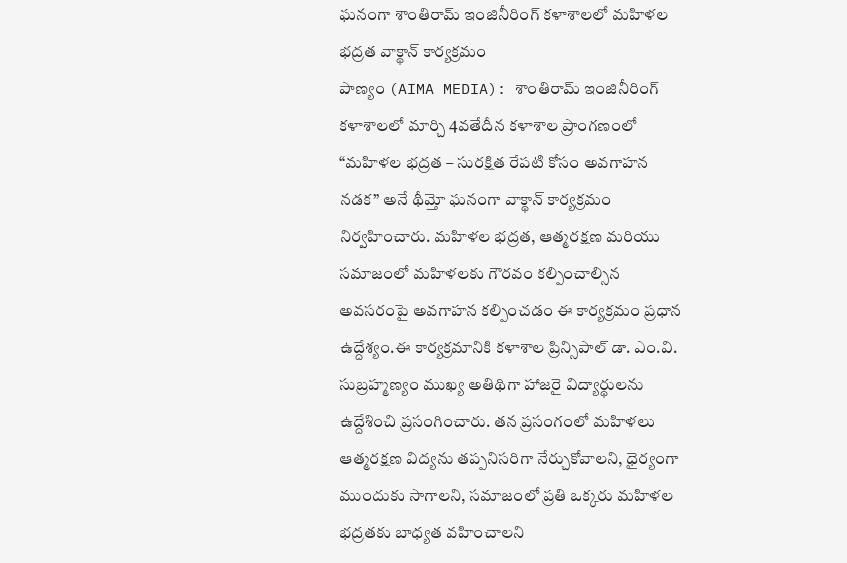ఘనంగా శాంతిరామ్ ఇంజినీరింగ్ కళాశాలలో మహిళల భద్రత వాక్థాన్ కార్యక్రమం
పాణ్యం (AIMA MEDIA): శాంతిరామ్ ఇంజినీరింగ్ కళాశాలలో మార్చి 4వతేదీన కళాశాల ప్రాంగణంలో “మహిళల భద్రత – సురక్షిత రేపటి కోసం అవగాహన నడక” అనే థీమ్తో ఘనంగా వాక్థాన్ కార్యక్రమం నిర్వహించారు. మహిళల భద్రత, ఆత్మరక్షణ మరియు సమాజంలో మహిళలకు గౌరవం కల్పించాల్సిన అవసరంపై అవగాహన కల్పించడం ఈ కార్యక్రమం ప్రధాన ఉద్దేశ్యం.ఈ కార్యక్రమానికి కళాశాల ప్రిన్సిపాల్ డా. ఎం.వి. సుబ్రహ్మణ్యం ముఖ్య అతిథిగా హాజరై విద్యార్థులను ఉద్దేశించి ప్రసంగించారు. తన ప్రసంగంలో మహిళలు ఆత్మరక్షణ విద్యను తప్పనిసరిగా నేర్చుకోవాలని, ధైర్యంగా ముందుకు సాగాలని, సమాజంలో ప్రతి ఒక్కరు మహిళల భద్రతకు బాధ్యత వహించాలని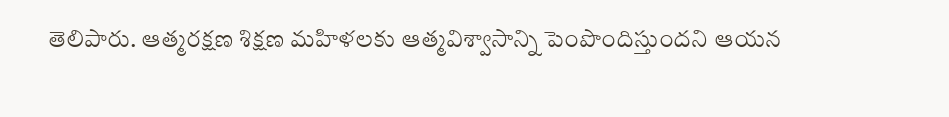తెలిపారు. ఆత్మరక్షణ శిక్షణ మహిళలకు ఆత్మవిశ్వాసాన్ని పెంపొందిస్తుందని ఆయన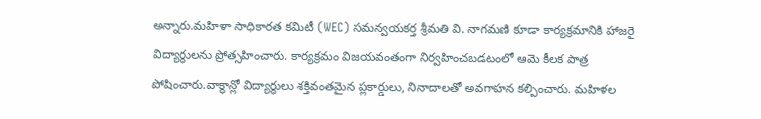అన్నారు.మహిళా సాధికారత కమిటీ (WEC) సమన్వయకర్త శ్రీమతి వి. నాగమణి కూడా కార్యక్రమానికి హాజరై విద్యార్థులను ప్రోత్సహించారు. కార్యక్రమం విజయవంతంగా నిర్వహించబడటంలో ఆమె కీలక పాత్ర పోషించారు.వాక్థాన్లో విద్యార్థులు శక్తివంతమైన ప్లకార్డులు, నినాదాలతో అవగాహన కల్పించారు. మహిళల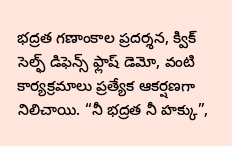భద్రత గణాంకాల ప్రదర్శన, క్విక్ సెల్ఫ్ డిఫెన్స్ ఫ్లాష్ డెమో, వంటి కార్యక్రమాలు ప్రత్యేక ఆకర్షణగా నిలిచాయి. “నీ భద్రత నీ హక్కు”,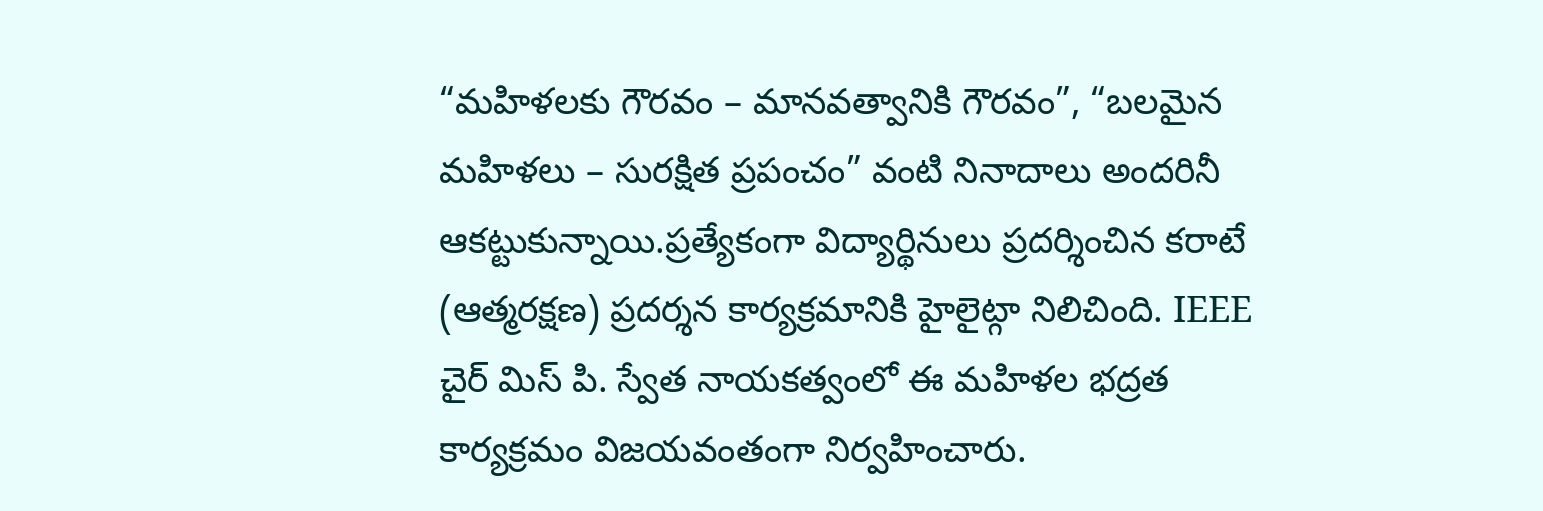“మహిళలకు గౌరవం – మానవత్వానికి గౌరవం”, “బలమైన మహిళలు – సురక్షిత ప్రపంచం” వంటి నినాదాలు అందరినీ ఆకట్టుకున్నాయి.ప్రత్యేకంగా విద్యార్థినులు ప్రదర్శించిన కరాటే (ఆత్మరక్షణ) ప్రదర్శన కార్యక్రమానికి హైలైట్గా నిలిచింది. IEEE చైర్ మిస్ పి. స్వేత నాయకత్వంలో ఈ మహిళల భద్రత కార్యక్రమం విజయవంతంగా నిర్వహించారు.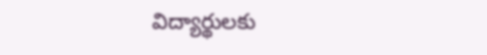విద్యార్థులకు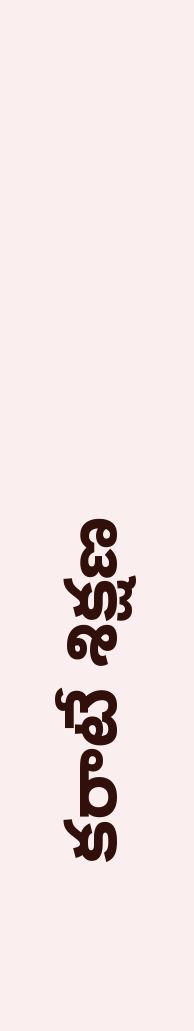కరాటే శిక్షణ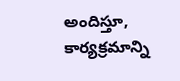అందిస్తూ, కార్యక్రమాన్ని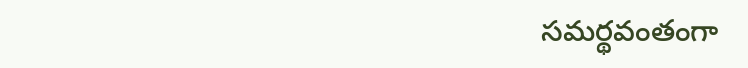సమర్థవంతంగా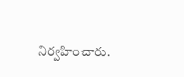నిర్వహించారు.